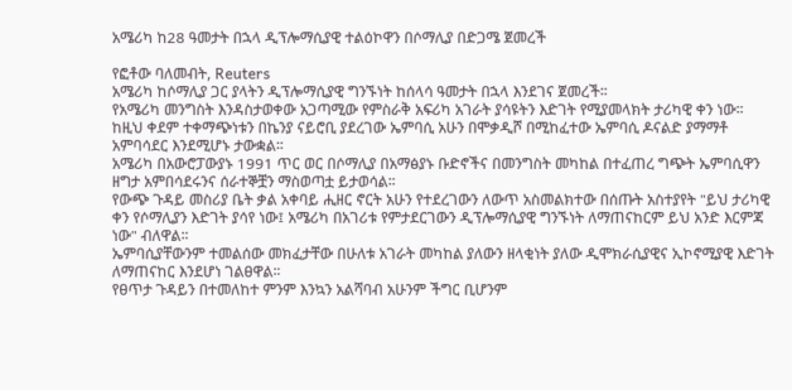አሜሪካ ከ28 ዓመታት በኋላ ዲፕሎማሲያዊ ተልዕኮዋን በሶማሊያ በድጋሜ ጀመረች

የፎቶው ባለመብት, Reuters
አሜሪካ ከሶማሊያ ጋር ያላትን ዲፕሎማሲያዊ ግንኙነት ከሰላሳ ዓመታት በኋላ እንደገና ጀመረች።
የአሜሪካ መንግስት እንዳስታወቀው አጋጣሚው የምስራቅ አፍሪካ አገራት ያሳዩትን እድገት የሚያመላክት ታሪካዊ ቀን ነው።
ከዚህ ቀደም ተቀማጭነቱን በኬንያ ናይሮቢ ያደረገው ኤምባሲ አሁን በሞቃዲሾ በሚከፈተው ኤምባሲ ዶናልድ ያማማቶ አምባሳደር እንደሚሆኑ ታውቋል።
አሜሪካ በአውሮፓውያኑ 1991 ጥር ወር በሶማሊያ በአማፅያኑ ቡድኖችና በመንግስት መካከል በተፈጠረ ግጭት ኤምባሲዋን ዘግታ አምበሳደሩንና ሰራተኞቿን ማስወጣቷ ይታወሳል።
የውጭ ጉዳይ መስሪያ ቤት ቃል አቀባይ ሒዘር ኖርት አሁን የተደረገውን ለውጥ አስመልክተው በሰጡት አስተያየት "ይህ ታሪካዊ ቀን የሶማሊያን እድገት ያሳየ ነው፤ አሜሪካ በአገሪቱ የምታደርገውን ዲፕሎማሲያዊ ግንኙነት ለማጠናከርም ይህ አንድ እርምጃ ነው" ብለዋል።
ኤምባሲያቸውንም ተመልሰው መክፈታቸው በሁለቱ አገራት መካከል ያለውን ዘላቂነት ያለው ዲሞክራሲያዊና ኢኮኖሚያዊ እድገት ለማጠናከር እንደሆነ ገልፀዋል።
የፀጥታ ጉዳይን በተመለከተ ምንም እንኳን አልሻባብ አሁንም ችግር ቢሆንም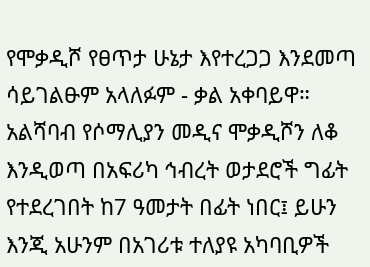የሞቃዲሾ የፀጥታ ሁኔታ እየተረጋጋ እንደመጣ ሳይገልፁም አላለፉም - ቃል አቀባይዋ።
አልሻባብ የሶማሊያን መዲና ሞቃዲሾን ለቆ እንዲወጣ በአፍሪካ ኅብረት ወታደሮች ግፊት የተደረገበት ከ7 ዓመታት በፊት ነበር፤ ይሁን እንጂ አሁንም በአገሪቱ ተለያዩ አካባቢዎች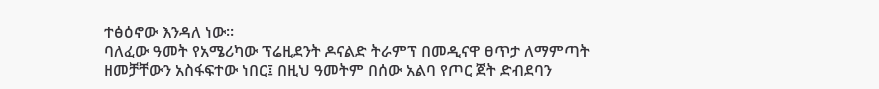ተፅዕኖው እንዳለ ነው።
ባለፈው ዓመት የአሜሪካው ፕሬዚደንት ዶናልድ ትራምፕ በመዲናዋ ፀጥታ ለማምጣት ዘመቻቸውን አስፋፍተው ነበር፤ በዚህ ዓመትም በሰው አልባ የጦር ጀት ድብደባን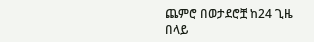ጨምሮ በወታደሮቿ ከ24 ጊዜ በላይ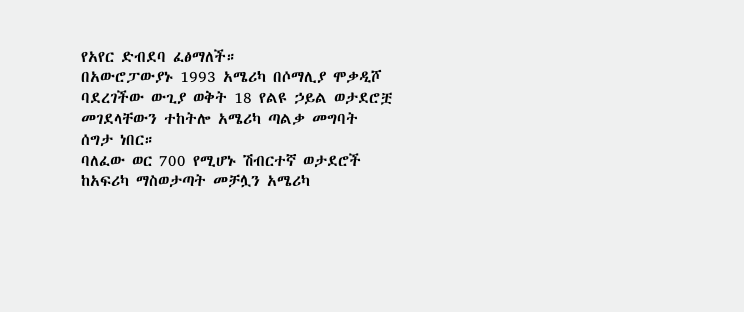የአየር ድብደባ ፈፅማለች።
በአውሮፓውያኑ 1993 አሜሪካ በሶማሊያ ሞቃዲሾ ባደረገችው ውጊያ ወቅት 18 የልዩ ኃይል ወታደሮቿ መገደላቸውን ተከትሎ አሜሪካ ጣልቃ መግባት ሰግታ ነበር።
ባለፈው ወር 700 የሚሆኑ ሽብርተኛ ወታደሮች ከአፍሪካ ማስወታጣት መቻሏን አሜሪካ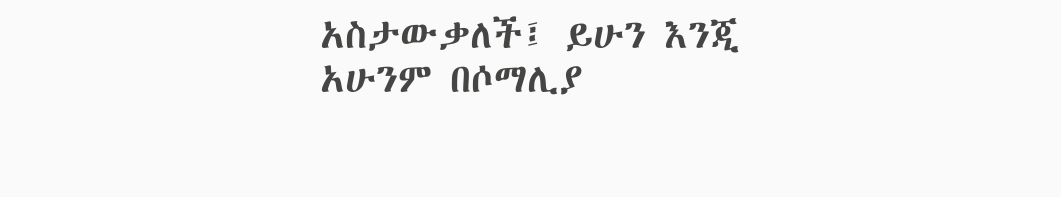አስታውቃለች፤ ይሁን እንጂ አሁንም በሶማሊያ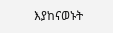እያከናወኑት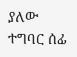ያለው ተግባር ሰፊ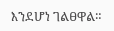እንደሆነ ገልፀዋል።